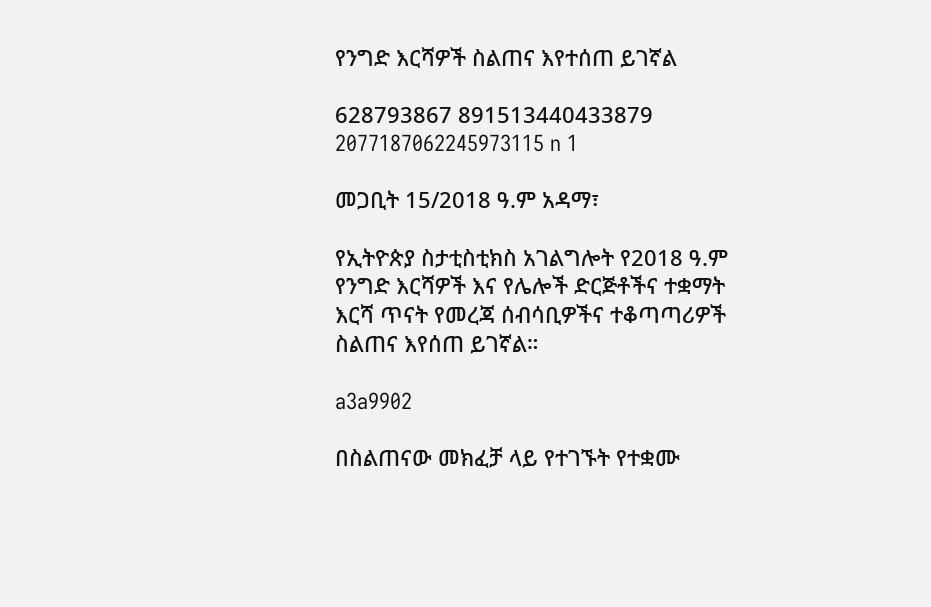የንግድ እርሻዎች ስልጠና እየተሰጠ ይገኛል

628793867 891513440433879 2077187062245973115 n 1

መጋቢት 15/2018 ዓ.ም አዳማ፣

የኢትዮጵያ ስታቲስቲክስ አገልግሎት የ2018 ዓ.ም የንግድ እርሻዎች እና የሌሎች ድርጅቶችና ተቋማት እርሻ ጥናት የመረጃ ሰብሳቢዎችና ተቆጣጣሪዎች ስልጠና እየሰጠ ይገኛል።

a3a9902

በስልጠናው መክፈቻ ላይ የተገኙት የተቋሙ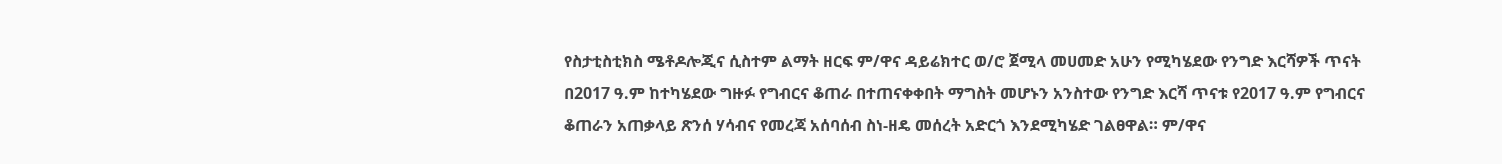የስታቲስቲክስ ሜቶዶሎጂና ሲስተም ልማት ዘርፍ ም/ዋና ዳይሬክተር ወ/ሮ ጀሚላ መሀመድ አሁን የሚካሄደው የንግድ እርሻዎች ጥናት በ2017 ዓ.ም ከተካሄደው ግዙፉ የግብርና ቆጠራ በተጠናቀቀበት ማግስት መሆኑን አንስተው የንግድ እርሻ ጥናቱ የ2017 ዓ.ም የግብርና ቆጠራን አጠቃላይ ጽንሰ ሃሳብና የመረጃ አሰባሰብ ስነ-ዘዴ መሰረት አድርጎ እንደሚካሄድ ገልፀዋል። ም/ዋና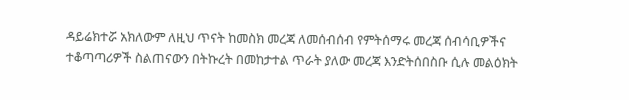ዳይሬክተሯ አክለውም ለዚህ ጥናት ከመስክ መረጃ ለመሰብሰብ የምትሰማሩ መረጃ ሰብሳቢዎችና ተቆጣጣሪዎች ስልጠናውን በትኩረት በመከታተል ጥራት ያለው መረጃ እንድትሰበስቡ ሲሉ መልዕክት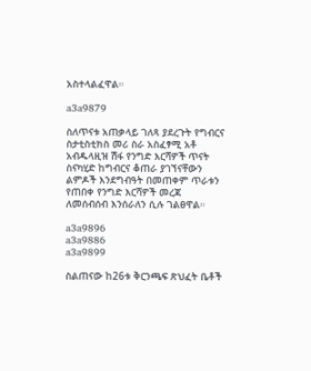አስተላልፈዋል።

a3a9879

ስለጥናቱ አጠቃላይ ገለጻ ያደረጉት የግብርና ስታቲስቲክስ መሪ ስራ አስፈፃሚ አቶ አብዱላዚዝ ሽፋ የንግድ እርሻዎች ጥናት ስናካሂድ ከግብርና ቆጠራ ያገኘናቸውን ልምዶች እንደግብዓት በመጠቀም ጥራቱን የጠበቀ የንግድ እርሻዎች መረጃ ለመሰብሰብ እንሰራለን ሲሉ ገልፀዋል።

a3a9896
a3a9886
a3a9899

ስልጠናው ከ26ቱ ቅርንጫፍ ጽህፈት ቤቶች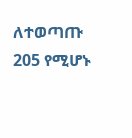ለተወጣጡ 205 የሚሆኑ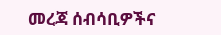መረጃ ሰብሳቢዎችና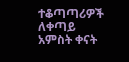ተቆጣጣሪዎች ለቀጣይ አምስት ቀናት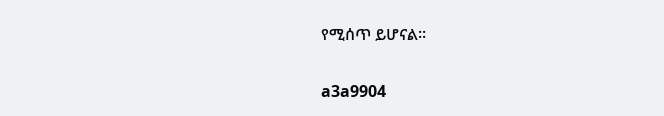የሚሰጥ ይሆናል።

a3a9904